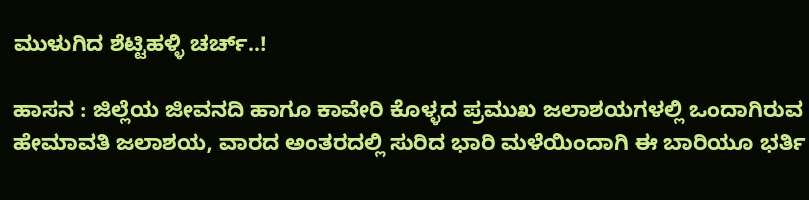ಮುಳುಗಿದ ಶೆಟ್ಟಿಹಳ್ಳಿ ಚರ್ಚ್..!

ಹಾಸನ : ಜಿಲ್ಲೆಯ ಜೀವನದಿ ಹಾಗೂ ಕಾವೇರಿ ಕೊಳ್ಳದ ಪ್ರಮುಖ ಜಲಾಶಯಗಳಲ್ಲಿ ಒಂದಾಗಿರುವ ಹೇಮಾವತಿ ಜಲಾಶಯ, ವಾರದ ಅಂತರದಲ್ಲಿ ಸುರಿದ ಭಾರಿ ಮಳೆಯಿಂದಾಗಿ ಈ ಬಾರಿಯೂ ಭರ್ತಿ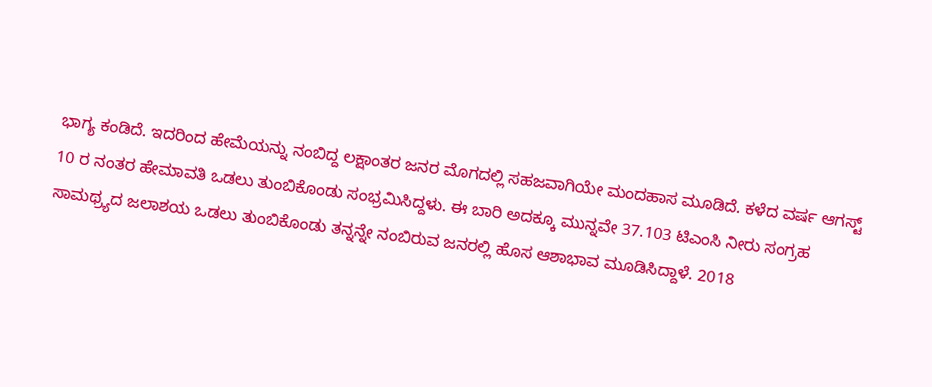ಭಾಗ್ಯ ಕಂಡಿದೆ. ಇದರಿಂದ ಹೇಮೆಯನ್ನು ನಂಬಿದ್ದ ಲಕ್ಷಾಂತರ ಜನರ ಮೊಗದಲ್ಲಿ ಸಹಜವಾಗಿಯೇ ಮಂದಹಾಸ ಮೂಡಿದೆ. ಕಳೆದ ವರ್ಷ ಆಗಸ್ಟ್ 10 ರ ನಂತರ ಹೇಮಾವತಿ ಒಡಲು ತುಂಬಿಕೊಂಡು ಸಂಭ್ರಮಿಸಿದ್ದಳು. ಈ ಬಾರಿ ಅದಕ್ಕೂ ಮುನ್ನವೇ 37.103 ಟಿಎಂಸಿ ನೀರು ಸಂಗ್ರಹ ಸಾಮಥ್ರ್ಯದ ಜಲಾಶಯ ಒಡಲು ತುಂಬಿಕೊಂಡು ತನ್ನನ್ನೇ ನಂಬಿರುವ ಜನರಲ್ಲಿ ಹೊಸ ಆಶಾಭಾವ ಮೂಡಿಸಿದ್ದಾಳೆ. 2018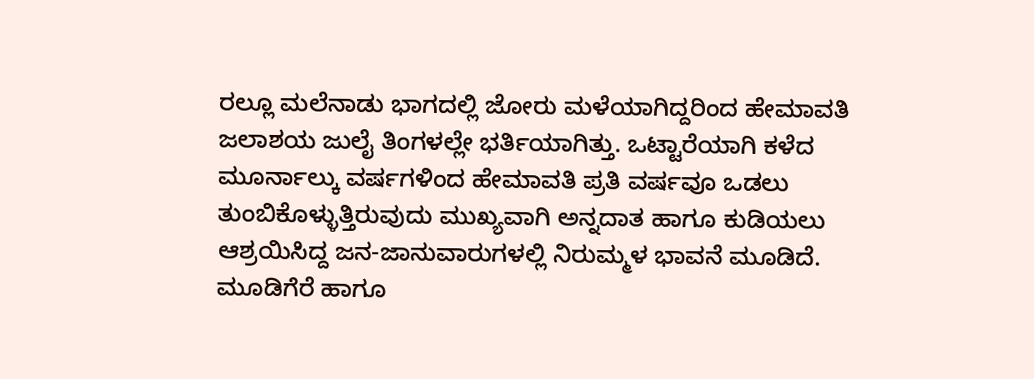ರಲ್ಲೂ ಮಲೆನಾಡು ಭಾಗದಲ್ಲಿ ಜೋರು ಮಳೆಯಾಗಿದ್ದರಿಂದ ಹೇಮಾವತಿ ಜಲಾಶಯ ಜುಲೈ ತಿಂಗಳಲ್ಲೇ ಭರ್ತಿಯಾಗಿತ್ತು. ಒಟ್ಟಾರೆಯಾಗಿ ಕಳೆದ ಮೂರ್ನಾಲ್ಕು ವರ್ಷಗಳಿಂದ ಹೇಮಾವತಿ ಪ್ರತಿ ವರ್ಷವೂ ಒಡಲು ತುಂಬಿಕೊಳ್ಳುತ್ತಿರುವುದು ಮುಖ್ಯವಾಗಿ ಅನ್ನದಾತ ಹಾಗೂ ಕುಡಿಯಲು ಆಶ್ರಯಿಸಿದ್ದ ಜನ-ಜಾನುವಾರುಗಳಲ್ಲಿ ನಿರುಮ್ಮಳ ಭಾವನೆ ಮೂಡಿದೆ.
ಮೂಡಿಗೆರೆ ಹಾಗೂ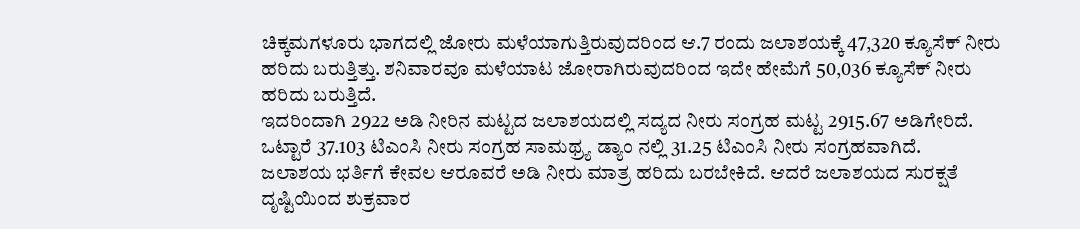ಚಿಕ್ಕಮಗಳೂರು ಭಾಗದಲ್ಲಿ ಜೋರು ಮಳೆಯಾಗುತ್ತಿರುವುದರಿಂದ ಆ.7 ರಂದು ಜಲಾಶಯಕ್ಕೆ 47,320 ಕ್ಯೂಸೆಕ್ ನೀರು ಹರಿದು ಬರುತ್ತಿತ್ತು. ಶನಿವಾರವೂ ಮಳೆಯಾಟ ಜೋರಾಗಿರುವುದರಿಂದ ಇದೇ ಹೇಮೆಗೆ 50,036 ಕ್ಯೂಸೆಕ್ ನೀರು ಹರಿದು ಬರುತ್ತಿದೆ.
ಇದರಿಂದಾಗಿ 2922 ಅಡಿ ನೀರಿನ ಮಟ್ಟದ ಜಲಾಶಯದಲ್ಲಿ ಸದ್ಯದ ನೀರು ಸಂಗ್ರಹ ಮಟ್ಟ 2915.67 ಅಡಿಗೇರಿದೆ. ಒಟ್ಟಾರೆ 37.103 ಟಿಎಂಸಿ ನೀರು ಸಂಗ್ರಹ ಸಾಮಥ್ರ್ಯ ಡ್ಯಾಂ ನಲ್ಲಿ 31.25 ಟಿಎಂಸಿ ನೀರು ಸಂಗ್ರಹವಾಗಿದೆ.
ಜಲಾಶಯ ಭರ್ತಿಗೆ ಕೇವಲ ಆರೂವರೆ ಅಡಿ ನೀರು ಮಾತ್ರ ಹರಿದು ಬರಬೇಕಿದೆ. ಆದರೆ ಜಲಾಶಯದ ಸುರಕ್ಷತೆ ದೃಷ್ಟಿಯಿಂದ ಶುಕ್ರವಾರ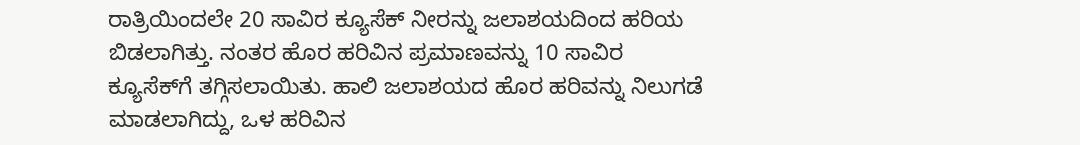ರಾತ್ರಿಯಿಂದಲೇ 20 ಸಾವಿರ ಕ್ಯೂಸೆಕ್ ನೀರನ್ನು ಜಲಾಶಯದಿಂದ ಹರಿಯ ಬಿಡಲಾಗಿತ್ತು. ನಂತರ ಹೊರ ಹರಿವಿನ ಪ್ರಮಾಣವನ್ನು 10 ಸಾವಿರ ಕ್ಯೂಸೆಕ್‍ಗೆ ತಗ್ಗಿಸಲಾಯಿತು. ಹಾಲಿ ಜಲಾಶಯದ ಹೊರ ಹರಿವನ್ನು ನಿಲುಗಡೆ ಮಾಡಲಾಗಿದ್ದು, ಒಳ ಹರಿವಿನ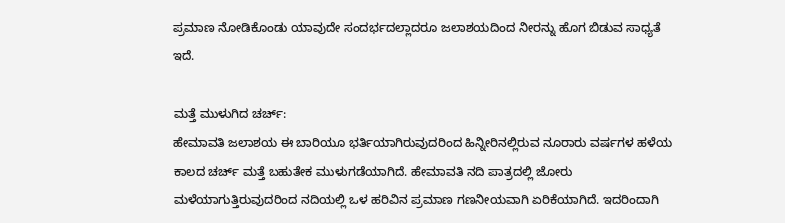ಪ್ರಮಾಣ ನೋಡಿಕೊಂಡು ಯಾವುದೇ ಸಂದರ್ಭದಲ್ಲಾದರೂ ಜಲಾಶಯದಿಂದ ನೀರನ್ನು ಹೊಗ ಬಿಡುವ ಸಾಧ್ಯತೆ ಇದೆ.

ಮತ್ತೆ ಮುಳುಗಿದ ಚರ್ಚ್:
ಹೇಮಾವತಿ ಜಲಾಶಯ ಈ ಬಾರಿಯೂ ಭರ್ತಿಯಾಗಿರುವುದರಿಂದ ಹಿನ್ನೀರಿನಲ್ಲಿರುವ ನೂರಾರು ವರ್ಷಗಳ ಹಳೆಯ ಕಾಲದ ಚರ್ಚ್ ಮತ್ತೆ ಬಹುತೇಕ ಮುಳುಗಡೆಯಾಗಿದೆ. ಹೇಮಾವತಿ ನದಿ ಪಾತ್ರದಲ್ಲಿ ಜೋರು ಮಳೆಯಾಗುತ್ತಿರುವುದರಿಂದ ನದಿಯಲ್ಲಿ ಒಳ ಹರಿವಿನ ಪ್ರಮಾಣ ಗಣನೀಯವಾಗಿ ಏರಿಕೆಯಾಗಿದೆ. ಇದರಿಂದಾಗಿ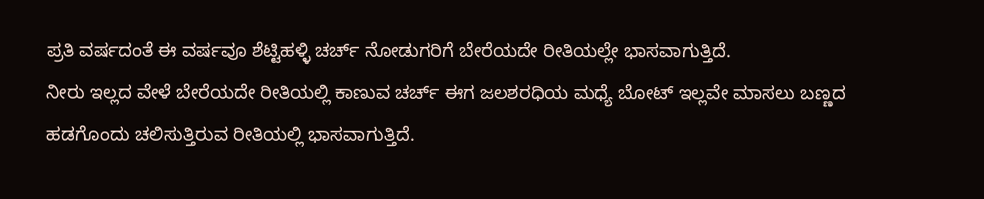ಪ್ರತಿ ವರ್ಷದಂತೆ ಈ ವರ್ಷವೂ ಶೆಟ್ಟಿಹಳ್ಳಿ ಚರ್ಚ್ ನೋಡುಗರಿಗೆ ಬೇರೆಯದೇ ರೀತಿಯಲ್ಲೇ ಭಾಸವಾಗುತ್ತಿದೆ.
ನೀರು ಇಲ್ಲದ ವೇಳೆ ಬೇರೆಯದೇ ರೀತಿಯಲ್ಲಿ ಕಾಣುವ ಚರ್ಚ್ ಈಗ ಜಲಶರಧಿಯ ಮಧ್ಯೆ ಬೋಟ್ ಇಲ್ಲವೇ ಮಾಸಲು ಬಣ್ಣದ ಹಡಗೊಂದು ಚಲಿಸುತ್ತಿರುವ ರೀತಿಯಲ್ಲಿ ಭಾಸವಾಗುತ್ತಿದೆ.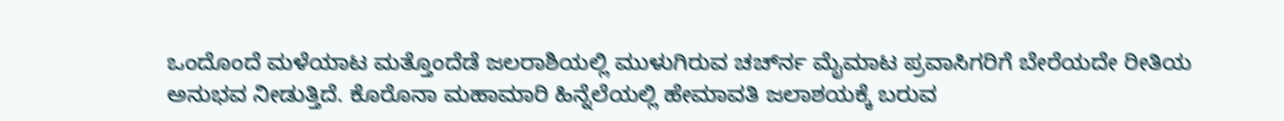ಒಂದೊಂದೆ ಮಳೆಯಾಟ ಮತ್ತೊಂದೆಡೆ ಜಲರಾಶಿಯಲ್ಲಿ ಮುಳುಗಿರುವ ಚರ್ಚ್‍ನ ಮೈಮಾಟ ಪ್ರವಾಸಿಗರಿಗೆ ಬೇರೆಯದೇ ರೀತಿಯ ಅನುಭವ ನೀಡುತ್ತಿದೆ. ಕೊರೊನಾ ಮಹಾಮಾರಿ ಹಿನ್ನೆಲೆಯಲ್ಲಿ ಹೇಮಾವತಿ ಜಲಾಶಯಕ್ಕೆ ಬರುವ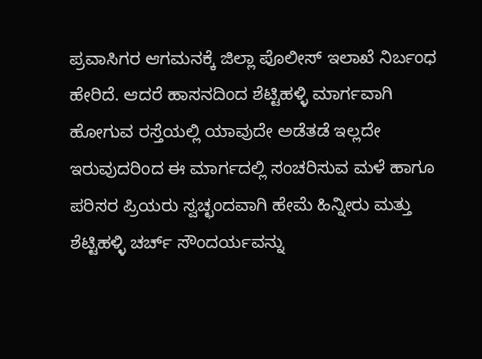ಪ್ರವಾಸಿಗರ ಆಗಮನಕ್ಕೆ ಜಿಲ್ಲಾ ಪೊಲೀಸ್ ಇಲಾಖೆ ನಿರ್ಬಂಧ ಹೇರಿದೆ. ಆದರೆ ಹಾಸನದಿಂದ ಶೆಟ್ಟಿಹಳ್ಳಿ ಮಾರ್ಗವಾಗಿ ಹೋಗುವ ರಸ್ತೆಯಲ್ಲಿ ಯಾವುದೇ ಅಡೆತಡೆ ಇಲ್ಲದೇ ಇರುವುದರಿಂದ ಈ ಮಾರ್ಗದಲ್ಲಿ ಸಂಚರಿಸುವ ಮಳೆ ಹಾಗೂ ಪರಿಸರ ಪ್ರಿಯರು ಸ್ವಚ್ಛಂದವಾಗಿ ಹೇಮೆ ಹಿನ್ನೀರು ಮತ್ತು ಶೆಟ್ಟಿಹಳ್ಳಿ ಚರ್ಚ್ ಸೌಂದರ್ಯವನ್ನು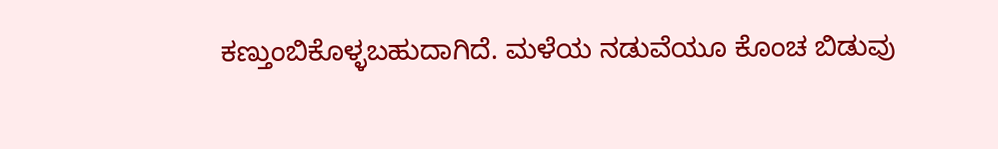ಕಣ್ತುಂಬಿಕೊಳ್ಳಬಹುದಾಗಿದೆ. ಮಳೆಯ ನಡುವೆಯೂ ಕೊಂಚ ಬಿಡುವು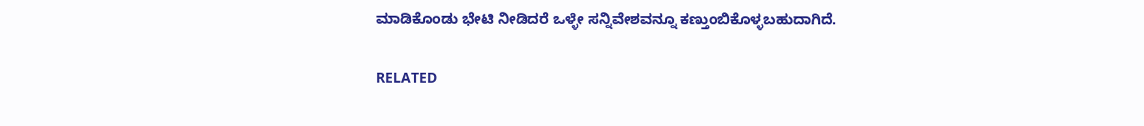ಮಾಡಿಕೊಂಡು ಭೇಟಿ ನೀಡಿದರೆ ಒಳ್ಳೇ ಸನ್ನಿವೇಶವನ್ನೂ ಕಣ್ತುಂಬಿಕೊಳ್ಳಬಹುದಾಗಿದೆ.

RELATED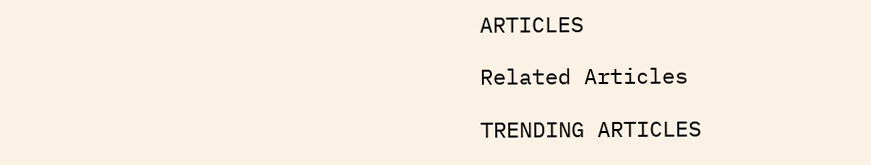ARTICLES

Related Articles

TRENDING ARTICLES